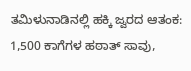ತಮಿಳುನಾಡಿನಲ್ಲಿ ಹಕ್ಕಿ ಜ್ವರದ ಆತಂಕ: 1,500 ಕಾಗೆಗಳ ಹಠಾತ್ ಸಾವು,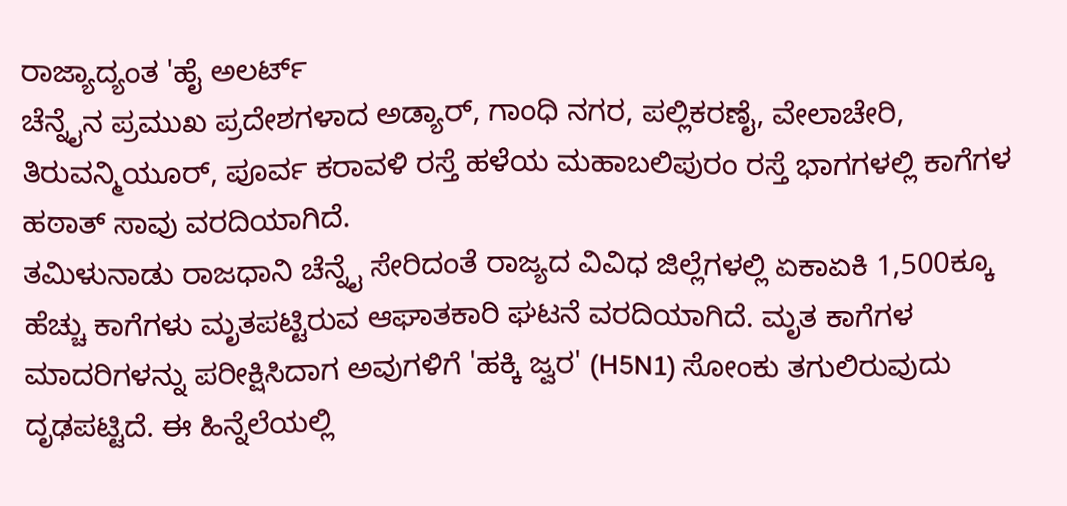ರಾಜ್ಯಾದ್ಯಂತ 'ಹೈ ಅಲರ್ಟ್
ಚೆನ್ನೈನ ಪ್ರಮುಖ ಪ್ರದೇಶಗಳಾದ ಅಡ್ಯಾರ್, ಗಾಂಧಿ ನಗರ, ಪಲ್ಲಿಕರಣೈ, ವೇಲಾಚೇರಿ, ತಿರುವನ್ಮಿಯೂರ್, ಪೂರ್ವ ಕರಾವಳಿ ರಸ್ತೆ ಹಳೆಯ ಮಹಾಬಲಿಪುರಂ ರಸ್ತೆ ಭಾಗಗಳಲ್ಲಿ ಕಾಗೆಗಳ ಹಠಾತ್ ಸಾವು ವರದಿಯಾಗಿದೆ.
ತಮಿಳುನಾಡು ರಾಜಧಾನಿ ಚೆನ್ನೈ ಸೇರಿದಂತೆ ರಾಜ್ಯದ ವಿವಿಧ ಜಿಲ್ಲೆಗಳಲ್ಲಿ ಏಕಾಏಕಿ 1,500ಕ್ಕೂ ಹೆಚ್ಚು ಕಾಗೆಗಳು ಮೃತಪಟ್ಟಿರುವ ಆಘಾತಕಾರಿ ಘಟನೆ ವರದಿಯಾಗಿದೆ. ಮೃತ ಕಾಗೆಗಳ ಮಾದರಿಗಳನ್ನು ಪರೀಕ್ಷಿಸಿದಾಗ ಅವುಗಳಿಗೆ 'ಹಕ್ಕಿ ಜ್ವರ' (H5N1) ಸೋಂಕು ತಗುಲಿರುವುದು ದೃಢಪಟ್ಟಿದೆ. ಈ ಹಿನ್ನೆಲೆಯಲ್ಲಿ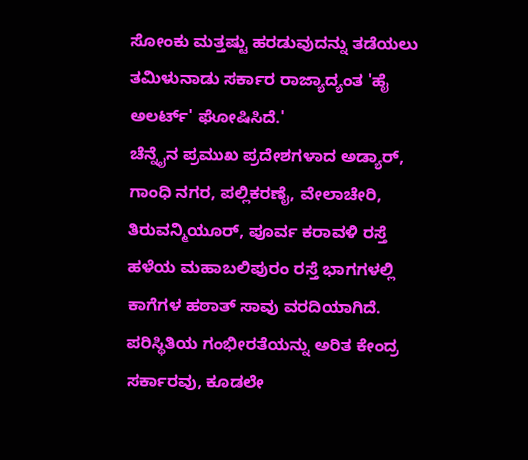ಸೋಂಕು ಮತ್ತಷ್ಟು ಹರಡುವುದನ್ನು ತಡೆಯಲು ತಮಿಳುನಾಡು ಸರ್ಕಾರ ರಾಜ್ಯಾದ್ಯಂತ 'ಹೈ ಅಲರ್ಟ್' ಘೋಷಿಸಿದೆ.'
ಚೆನ್ನೈನ ಪ್ರಮುಖ ಪ್ರದೇಶಗಳಾದ ಅಡ್ಯಾರ್, ಗಾಂಧಿ ನಗರ, ಪಲ್ಲಿಕರಣೈ, ವೇಲಾಚೇರಿ, ತಿರುವನ್ಮಿಯೂರ್, ಪೂರ್ವ ಕರಾವಳಿ ರಸ್ತೆ ಹಳೆಯ ಮಹಾಬಲಿಪುರಂ ರಸ್ತೆ ಭಾಗಗಳಲ್ಲಿ ಕಾಗೆಗಳ ಹಠಾತ್ ಸಾವು ವರದಿಯಾಗಿದೆ. ಪರಿಸ್ಥಿತಿಯ ಗಂಭೀರತೆಯನ್ನು ಅರಿತ ಕೇಂದ್ರ ಸರ್ಕಾರವು, ಕೂಡಲೇ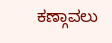ಕಣ್ಗಾವಲು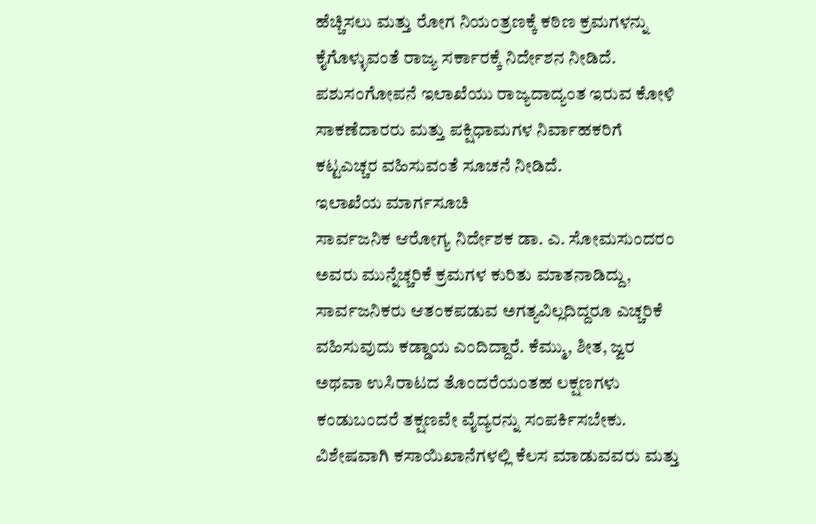ಹೆಚ್ಚಿಸಲು ಮತ್ತು ರೋಗ ನಿಯಂತ್ರಣಕ್ಕೆ ಕಠಿಣ ಕ್ರಮಗಳನ್ನು ಕೈಗೊಳ್ಳುವಂತೆ ರಾಜ್ಯ ಸರ್ಕಾರಕ್ಕೆ ನಿರ್ದೇಶನ ನೀಡಿದೆ. ಪಶುಸಂಗೋಪನೆ ಇಲಾಖೆಯು ರಾಜ್ಯದಾದ್ಯಂತ ಇರುವ ಕೋಳಿ ಸಾಕಣೆದಾರರು ಮತ್ತು ಪಕ್ಷಿಧಾಮಗಳ ನಿರ್ವಾಹಕರಿಗೆ ಕಟ್ಟಎಚ್ಚರ ವಹಿಸುವಂತೆ ಸೂಚನೆ ನೀಡಿದೆ.
ಇಲಾಖೆಯ ಮಾರ್ಗಸೂಚಿ
ಸಾರ್ವಜನಿಕ ಆರೋಗ್ಯ ನಿರ್ದೇಶಕ ಡಾ. ಎ. ಸೋಮಸುಂದರಂ ಅವರು ಮುನ್ನೆಚ್ಚರಿಕೆ ಕ್ರಮಗಳ ಕುರಿತು ಮಾತನಾಡಿದ್ದು, ಸಾರ್ವಜನಿಕರು ಆತಂಕಪಡುವ ಅಗತ್ಯವಿಲ್ಲದಿದ್ದರೂ ಎಚ್ಚರಿಕೆ ವಹಿಸುವುದು ಕಡ್ಡಾಯ ಎಂದಿದ್ದಾರೆ. ಕೆಮ್ಮು, ಶೀತ, ಜ್ವರ ಅಥವಾ ಉಸಿರಾಟದ ತೊಂದರೆಯಂತಹ ಲಕ್ಷಣಗಳು ಕಂಡುಬಂದರೆ ತಕ್ಷಣವೇ ವೈದ್ಯರನ್ನು ಸಂಪರ್ಕಿಸಬೇಕು. ವಿಶೇಷವಾಗಿ ಕಸಾಯಿಖಾನೆಗಳಲ್ಲಿ ಕೆಲಸ ಮಾಡುವವರು ಮತ್ತು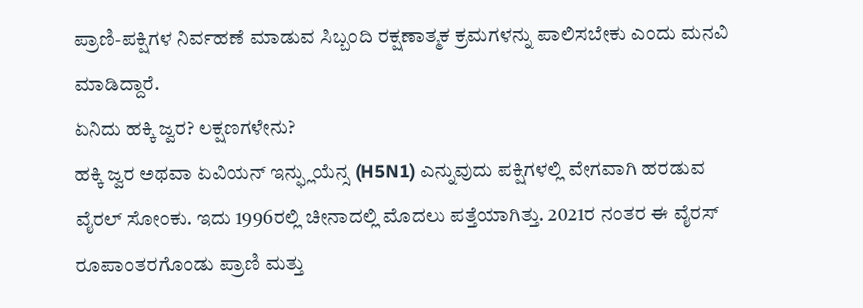ಪ್ರಾಣಿ-ಪಕ್ಷಿಗಳ ನಿರ್ವಹಣೆ ಮಾಡುವ ಸಿಬ್ಬಂದಿ ರಕ್ಷಣಾತ್ಮಕ ಕ್ರಮಗಳನ್ನು ಪಾಲಿಸಬೇಕು ಎಂದು ಮನವಿ ಮಾಡಿದ್ದಾರೆ.
ಏನಿದು ಹಕ್ಕಿ ಜ್ವರ? ಲಕ್ಷಣಗಳೇನು?
ಹಕ್ಕಿ ಜ್ವರ ಅಥವಾ ಏವಿಯನ್ ಇನ್ಫ್ಲುಯೆನ್ಸ (H5N1) ಎನ್ನುವುದು ಪಕ್ಷಿಗಳಲ್ಲಿ ವೇಗವಾಗಿ ಹರಡುವ ವೈರಲ್ ಸೋಂಕು. ಇದು 1996ರಲ್ಲಿ ಚೀನಾದಲ್ಲಿ ಮೊದಲು ಪತ್ತೆಯಾಗಿತ್ತು. 2021ರ ನಂತರ ಈ ವೈರಸ್ ರೂಪಾಂತರಗೊಂಡು ಪ್ರಾಣಿ ಮತ್ತು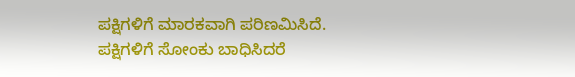ಪಕ್ಷಿಗಳಿಗೆ ಮಾರಕವಾಗಿ ಪರಿಣಮಿಸಿದೆ.
ಪಕ್ಷಿಗಳಿಗೆ ಸೋಂಕು ಬಾಧಿಸಿದರೆ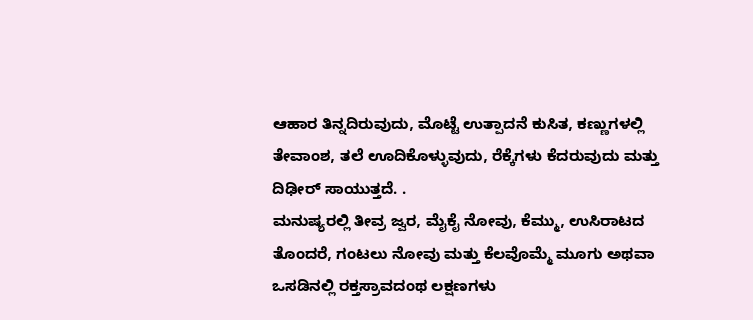ಆಹಾರ ತಿನ್ನದಿರುವುದು, ಮೊಟ್ಟೆ ಉತ್ಪಾದನೆ ಕುಸಿತ, ಕಣ್ಣುಗಳಲ್ಲಿ ತೇವಾಂಶ, ತಲೆ ಊದಿಕೊಳ್ಳುವುದು, ರೆಕ್ಕೆಗಳು ಕೆದರುವುದು ಮತ್ತು ದಿಢೀರ್ ಸಾಯುತ್ತದೆ. .
ಮನುಷ್ಯರಲ್ಲಿ ತೀವ್ರ ಜ್ವರ, ಮೈಕೈ ನೋವು, ಕೆಮ್ಮು, ಉಸಿರಾಟದ ತೊಂದರೆ, ಗಂಟಲು ನೋವು ಮತ್ತು ಕೆಲವೊಮ್ಮೆ ಮೂಗು ಅಥವಾ ಒಸಡಿನಲ್ಲಿ ರಕ್ತಸ್ರಾವದಂಥ ಲಕ್ಷಣಗಳು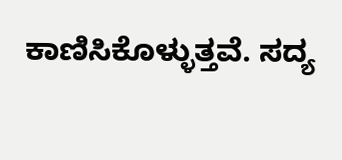ಕಾಣಿಸಿಕೊಳ್ಳುತ್ತವೆ. ಸದ್ಯ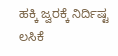ಹಕ್ಕಿ ಜ್ವರಕ್ಕೆ ನಿರ್ದಿಷ್ಟ ಲಸಿಕೆ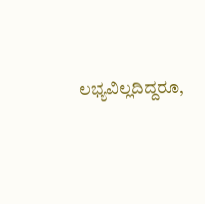ಲಭ್ಯವಿಲ್ಲದಿದ್ದರೂ,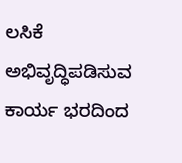ಲಸಿಕೆ ಅಭಿವೃದ್ಧಿಪಡಿಸುವ ಕಾರ್ಯ ಭರದಿಂದ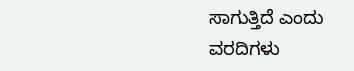ಸಾಗುತ್ತಿದೆ ಎಂದು ವರದಿಗಳು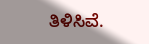ತಿಳಿಸಿವೆ.